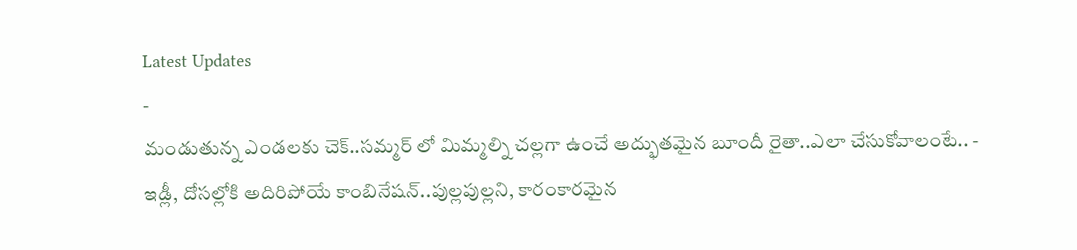Latest Updates
-
మండుతున్న ఎండలకు చెక్..సమ్మర్ లో మిమ్మల్ని చల్లగా ఉంచే అద్భుతమైన బూందీ రైతా..ఎలా చేసుకోవాలంటే.. -
ఇడ్లీ, దోసల్లోకి అదిరిపోయే కాంబినేషన్..పుల్లపుల్లని, కారంకారమైన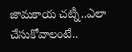జామకాయ చట్నీ..ఎలా చేసుకోవాలంటే..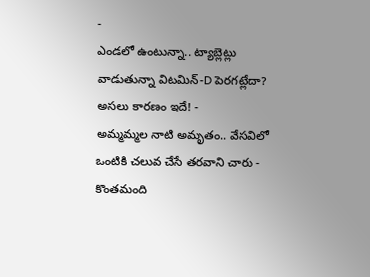-
ఎండలో ఉంటున్నా.. ట్యాబ్లెట్లు వాడుతున్నా విటమిన్-D పెరగట్లేదా? అసలు కారణం ఇదే! -
అమ్మమ్మల నాటి అమృతం.. వేసవిలో ఒంటికి చలువ చేసే తరవాని చారు -
కొంతమంది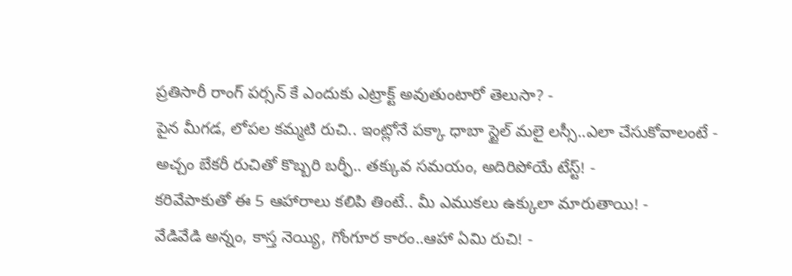ప్రతిసారీ రాంగ్ పర్సన్ కే ఎందుకు ఎట్రాక్ట్ అవుతుంటారో తెలుసా? -
పైన మీగడ, లోపల కమ్మటి రుచి.. ఇంట్లోనే పక్కా ధాబా స్టైల్ మలై లస్సీ..ఎలా చేసుకోవాలంటే -
అచ్చం బేకరీ రుచితో కొబ్బరి బర్ఫీ.. తక్కువ సమయం, అదిరిపోయే టేస్ట్! -
కరివేపాకుతో ఈ 5 ఆహారాలు కలిపి తింటే.. మీ ఎముకలు ఉక్కులా మారుతాయి! -
వేడివేడి అన్నం, కాస్త నెయ్యి, గోంగూర కారం..ఆహా ఏమి రుచి! -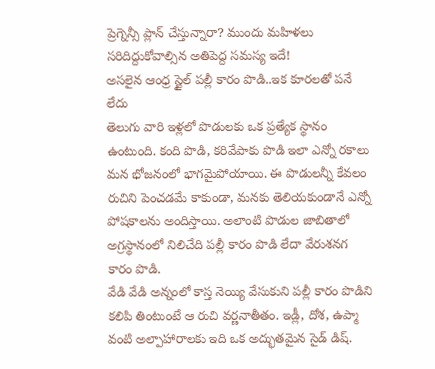ప్రెగ్నెన్సీ ప్లాన్ చేస్తున్నారా? ముందు మహిళలు సరిదిద్దుకోవాల్సిన అతిపెద్ద సమస్య ఇదే!
అసలైన ఆంధ్ర స్టైల్ పల్లీ కారం పొడి..ఇక కూరలతో పనే లేదు
తెలుగు వారి ఇళ్లలో పొడులకు ఒక ప్రత్యేక స్థానం ఉంటుంది. కంది పొడి, కరివేపాకు పొడి ఇలా ఎన్నో రకాలు మన భోజనంలో భాగమైపోయాయి. ఈ పొడులన్నీ కేవలం రుచిని పెంచడమే కాకుండా, మనకు తెలియకుండానే ఎన్నో పోషకాలను అందిస్తాయి. అలాంటి పొడుల జాబితాలో అగ్రస్థానంలో నిలిచేది పల్లీ కారం పొడి లేదా వేరుశనగ కారం పొడి.
వేడి వేడి అన్నంలో కాస్త నెయ్యి వేసుకుని పల్లీ కారం పొడిని కలిపి తింటుంటే ఆ రుచి వర్ణనాతీతం. ఇడ్లీ, దోశ, ఉప్మా వంటి అల్పాహారాలకు ఇది ఒక అద్భుతమైన సైడ్ డిష్.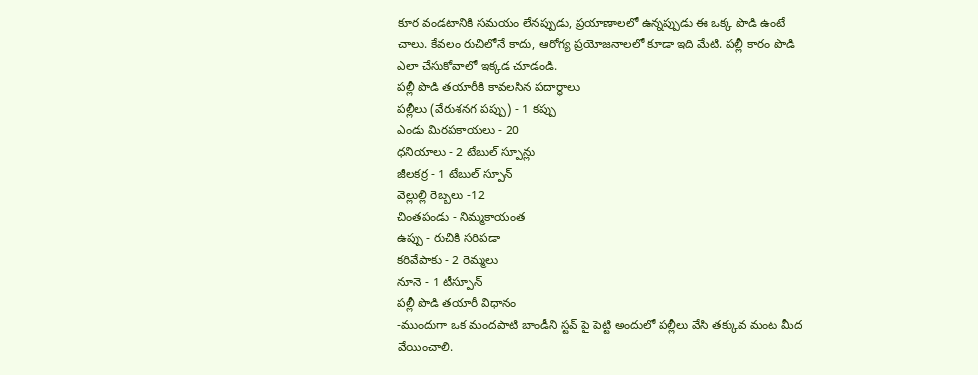కూర వండటానికి సమయం లేనప్పుడు, ప్రయాణాలలో ఉన్నప్పుడు ఈ ఒక్క పొడి ఉంటే చాలు. కేవలం రుచిలోనే కాదు, ఆరోగ్య ప్రయోజనాలలో కూడా ఇది మేటి. పల్లీ కారం పొడి ఎలా చేసుకోవాలో ఇక్కడ చూడండి.
పల్లీ పొడి తయారీకి కావలసిన పదార్థాలు
పల్లీలు (వేరుశనగ పప్పు) - 1 కప్పు
ఎండు మిరపకాయలు - 20
ధనియాలు - 2 టేబుల్ స్పూన్లు
జీలకర్ర - 1 టేబుల్ స్పూన్
వెల్లుల్లి రెబ్బలు -12
చింతపండు - నిమ్మకాయంత
ఉప్పు - రుచికి సరిపడా
కరివేపాకు - 2 రెమ్మలు
నూనె - 1 టీస్పూన్
పల్లీ పొడి తయారీ విధానం
-ముందుగా ఒక మందపాటి బాండీని స్టవ్ పై పెట్టి అందులో పల్లీలు వేసి తక్కువ మంట మీద వేయించాలి.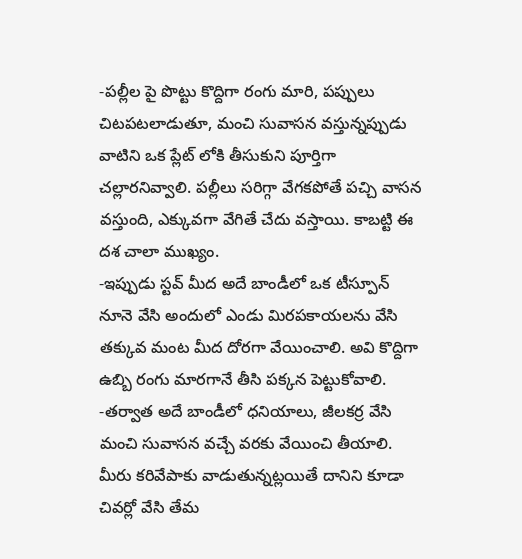-పల్లీల పై పొట్టు కొద్దిగా రంగు మారి, పప్పులు చిటపటలాడుతూ, మంచి సువాసన వస్తున్నప్పుడు వాటిని ఒక ప్లేట్ లోకి తీసుకుని పూర్తిగా చల్లారనివ్వాలి. పల్లీలు సరిగ్గా వేగకపోతే పచ్చి వాసన వస్తుంది, ఎక్కువగా వేగితే చేదు వస్తాయి. కాబట్టి ఈ దశ చాలా ముఖ్యం.
-ఇప్పుడు స్టవ్ మీద అదే బాండీలో ఒక టీస్పూన్ నూనె వేసి అందులో ఎండు మిరపకాయలను వేసి తక్కువ మంట మీద దోరగా వేయించాలి. అవి కొద్దిగా ఉబ్బి రంగు మారగానే తీసి పక్కన పెట్టుకోవాలి.
-తర్వాత అదే బాండీలో ధనియాలు, జీలకర్ర వేసి మంచి సువాసన వచ్చే వరకు వేయించి తీయాలి. మీరు కరివేపాకు వాడుతున్నట్లయితే దానిని కూడా చివర్లో వేసి తేమ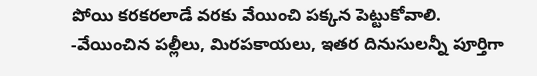పోయి కరకరలాడే వరకు వేయించి పక్కన పెట్టుకోవాలి.
-వేయించిన పల్లీలు, మిరపకాయలు, ఇతర దినుసులన్నీ పూర్తిగా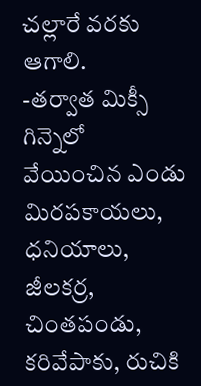చల్లారే వరకు ఆగాలి.
-తర్వాత మిక్సీ గిన్నెలో వేయించిన ఎండు మిరపకాయలు, ధనియాలు, జీలకర్ర, చింతపండు, కరివేపాకు, రుచికి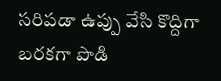సరిపడా ఉప్పు వేసి కొద్దిగా బరకగా పొడి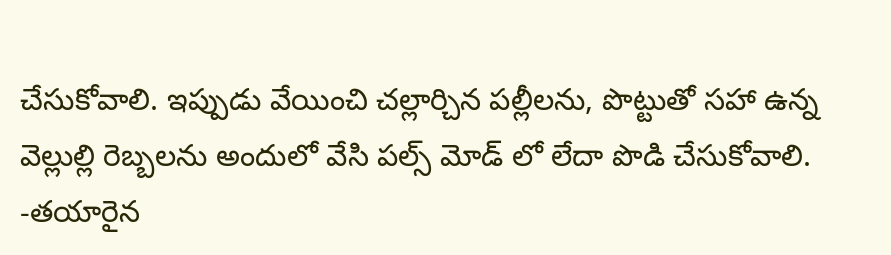చేసుకోవాలి. ఇప్పుడు వేయించి చల్లార్చిన పల్లీలను, పొట్టుతో సహా ఉన్న వెల్లుల్లి రెబ్బలను అందులో వేసి పల్స్ మోడ్ లో లేదా పొడి చేసుకోవాలి.
-తయారైన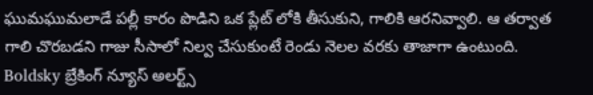ఘుమఘుమలాడే పల్లీ కారం పొడిని ఒక ప్లేట్ లోకి తీసుకుని, గాలికి ఆరనివ్వాలి. ఆ తర్వాత గాలి చొరబడని గాజు సీసాలో నిల్వ చేసుకుంటే రెండు నెలల వరకు తాజాగా ఉంటుంది.
Boldsky బ్రేకింగ్ న్యూస్ అలర్ట్స్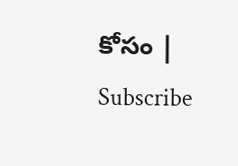కోసం | Subscribe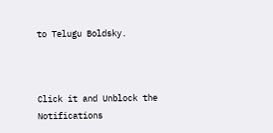to Telugu Boldsky.



Click it and Unblock the Notifications